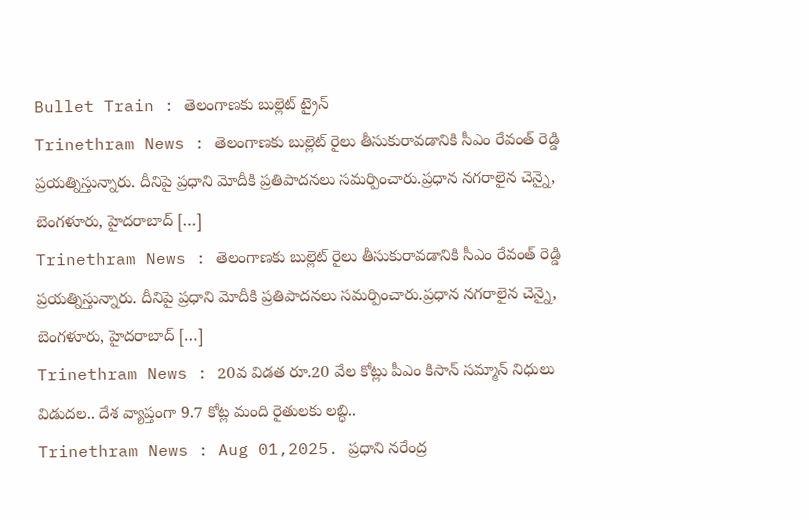Bullet Train : తెలంగాణకు బుల్లెట్ ట్రైన్
Trinethram News : తెలంగాణకు బుల్లెట్ రైలు తీసుకురావడానికి సీఎం రేవంత్ రెడ్డి ప్రయత్నిస్తున్నారు. దీనిపై ప్రధాని మోదీకి ప్రతిపాదనలు సమర్పించారు.ప్రధాన నగరాలైన చెన్నై, బెంగళూరు, హైదరాబాద్ […]
Trinethram News : తెలంగాణకు బుల్లెట్ రైలు తీసుకురావడానికి సీఎం రేవంత్ రెడ్డి ప్రయత్నిస్తున్నారు. దీనిపై ప్రధాని మోదీకి ప్రతిపాదనలు సమర్పించారు.ప్రధాన నగరాలైన చెన్నై, బెంగళూరు, హైదరాబాద్ […]
Trinethram News : 20వ విడత రూ.20 వేల కోట్లు పీఎం కిసాన్ సమ్మాన్ నిధులు విడుదల.. దేశ వ్యాప్తంగా 9.7 కోట్ల మంది రైతులకు లబ్ధి..
Trinethram News : Aug 01,2025. ప్రధాని నరేంద్ర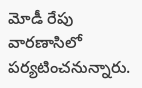మోడీ రేపు వారణాసిలో పర్యటించనున్నారు.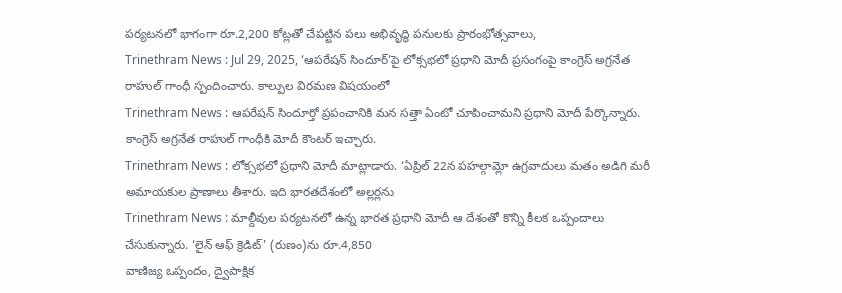పర్యటనలో భాగంగా రూ.2,200 కోట్లతో చేపట్టిన పలు అభివృద్ధి పనులకు ప్రారంభోత్సవాలు,
Trinethram News : Jul 29, 2025, ‘ఆపరేషన్ సిందూర్’పై లోక్సభలో ప్రధాని మోదీ ప్రసంగంపై కాంగ్రెస్ అగ్రనేత రాహుల్ గాంధీ స్పందించారు. కాల్పుల విరమణ విషయంలో
Trinethram News : ఆపరేషన్ సిందూర్తో ప్రపంచానికి మన సత్తా ఏంటో చూపించామని ప్రధాని మోదీ పేర్కొన్నారు. కాంగ్రెస్ అగ్రనేత రాహుల్ గాంధీకి మోదీ కౌంటర్ ఇచ్చారు.
Trinethram News : లోక్సభలో ప్రధాని మోదీ మాట్లాడారు. ‘ఏప్రిల్ 22న పహల్గామ్లో ఉగ్రవాదులు మతం అడిగి మరీ అమాయకుల ప్రాణాలు తీశారు. ఇది భారతదేశంలో అల్లర్లను
Trinethram News : మాల్దీవుల పర్యటనలో ఉన్న భారత ప్రధాని మోదీ ఆ దేశంతో కొన్ని కీలక ఒప్పందాలు చేసుకున్నారు. ‘లైన్ ఆఫ్ క్రెడిట్’ (రుణం)ను రూ.4,850
వాణిజ్య ఒప్పందం, ద్వైపాక్షిక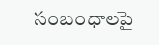సంబంధాలపై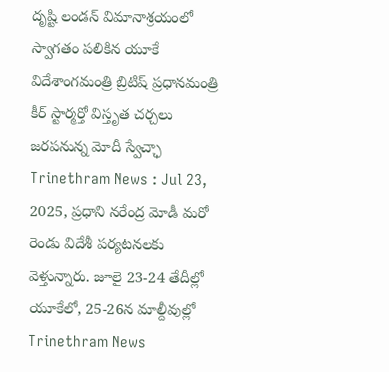దృష్టి లండన్ విమానాశ్రయంలో స్వాగతం పలికిన యూకే విదేశాంగమంత్రి బ్రిటిష్ ప్రధానమంత్రి కీర్ స్టార్మర్తో విస్తృత చర్చలు జరపనున్న మోదీ స్వేచ్ఛా
Trinethram News : Jul 23, 2025, ప్రధాని నరేంద్ర మోడీ మరో రెండు విదేశీ పర్యటనలకు వెళ్తున్నారు. జూలై 23-24 తేదీల్లో యూకేలో, 25-26న మాల్దీవుల్లో
Trinethram News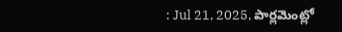: Jul 21, 2025, పార్లమెంట్లో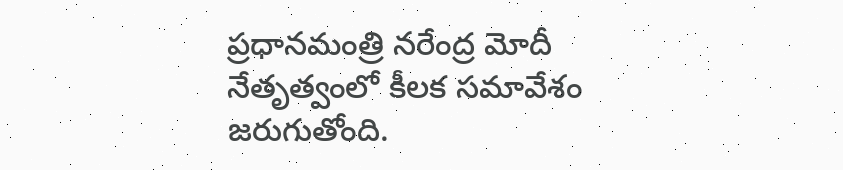ప్రధానమంత్రి నరేంద్ర మోదీ నేతృత్వంలో కీలక సమావేశం జరుగుతోంది.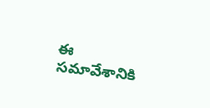ఈ సమావేశానికి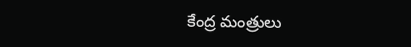కేంద్ర మంత్రులు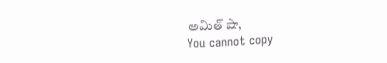అమిత్ షా,
You cannot copy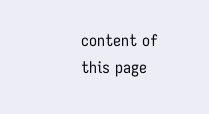content of this page